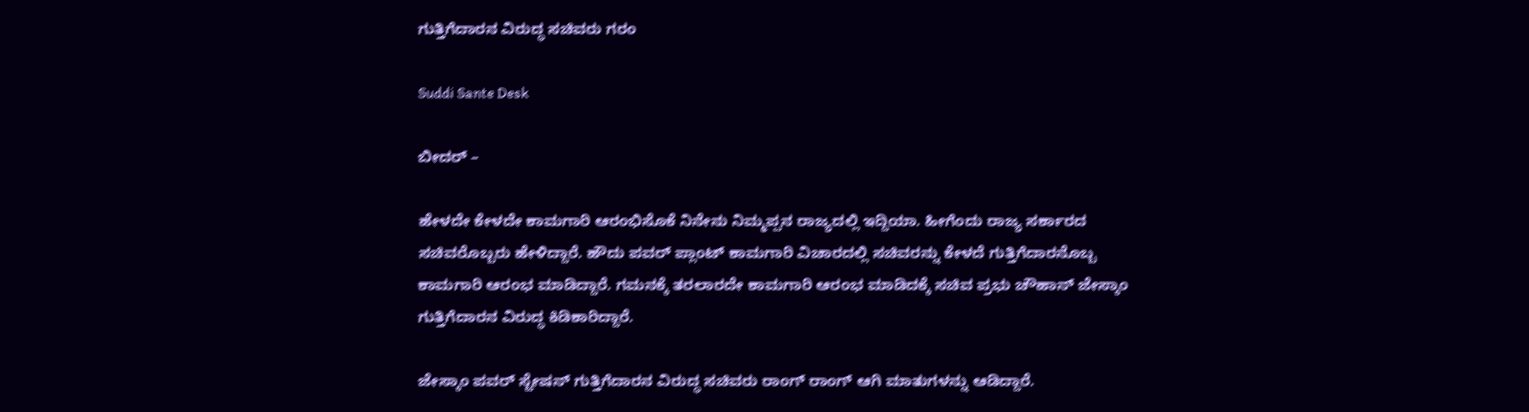ಗುತ್ತಿಗೆದಾರನ ವಿರುದ್ಧ ಸಚಿವರು ಗರಂ

Suddi Sante Desk

ಬೀದರ್ –

ಹೇಳದೇ ಕೇಳದೇ ಕಾಮಗಾರಿ ಆರಂಭಿಸೊಕೆ ನಿನೇನು ನಿಮ್ಮಪ್ಪನ ರಾಜ್ಯದಲ್ಲಿ ಇದ್ದಿಯಾ. ಹೀಗೆಂದು ರಾಜ್ಯ ಸರ್ಕಾರದ ಸಚಿವರೊಬ್ಬರು ಹೇಳಿದ್ದಾರೆ. ಹೌದು ಪವರ್ ಪ್ಲಾಂಟ್ ಕಾಮಗಾರಿ ವಿಚಾರದಲ್ಲಿ ಸಚಿವರನ್ನು ಕೇಳದೆ ಗುತ್ತಿಗೆದಾರನೊಬ್ಬ ಕಾಮಗಾರಿ ಆರಂಭ ಮಾಡಿದ್ದಾರೆ. ಗಮನಕ್ಕೆ ತರಲಾರದೇ ಕಾಮಗಾರಿ ಆರಂಭ ಮಾಡಿದಕ್ಕೆ ಸಚಿವ ಪ್ರಭು ಚೌಹಾನ್ ಜೇಸ್ಕಾಂ ಗುತ್ತಿಗೆದಾರನ ವಿರುದ್ಧ ಕಿಡಿಕಾರಿದ್ದಾರೆ.

ಜೇಸ್ಕಾಂ ಪವರ್ ಸ್ಟೇಷನ್ ಗುತ್ತಿಗೆದಾರನ ವಿರುದ್ಧ ಸಚಿವರು ರಾಂಗ್ ರಾಂಗ್ ಆಗಿ ಮಾತುಗಳನ್ನು ಆಡಿದ್ದಾರೆ.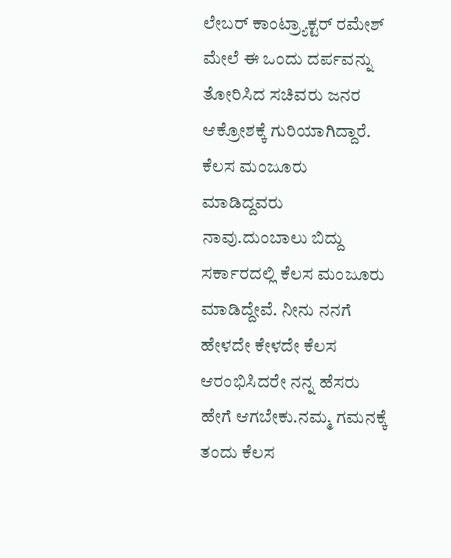ಲೇಬರ್ ಕಾಂಟ್ರ್ಯಾಕ್ಟರ್ ರಮೇಶ್ ಮೇಲೆ ಈ ಒಂದು ದರ್ಪವನ್ನು ತೋರಿಸಿದ ಸಚಿವರು ಜನರ ಆಕ್ರೋಶಕ್ಕೆ ಗುರಿಯಾಗಿದ್ದಾರೆ. ಕೆಲಸ‌ ಮಂಜೂರು ಮಾಡಿದ್ದವರು ನಾವು.ದುಂಬಾಲು ಬಿದ್ದು ಸರ್ಕಾರದಲ್ಲಿ ಕೆಲಸ ಮಂಜೂರು ಮಾಡಿದ್ದೇವೆ. ನೀನು ನನಗೆ ಹೇಳದೇ ಕೇಳದೇ ಕೆಲಸ ಆರಂಭಿಸಿದರೇ ನನ್ನ ಹೆಸರು ಹೇಗೆ ಆಗಬೇಕು.ನಮ್ಮ ಗಮನಕ್ಕೆ ತಂದು ಕೆಲಸ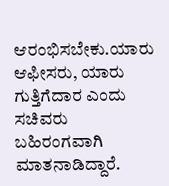ಆರಂಭಿಸಬೇಕು.ಯಾರು ಆಫೀಸರು, ಯಾರು ಗುತ್ತಿಗೆದಾರ ಎಂದು ಸಚಿವರು ಬಹಿರಂಗವಾಗಿ ಮಾತನಾಡಿದ್ದಾರೆ.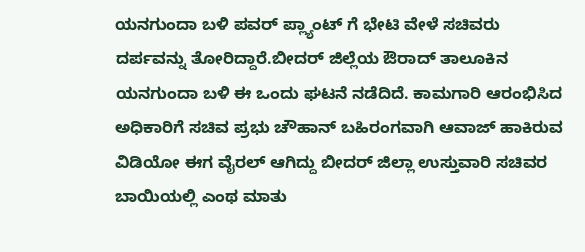ಯನಗುಂದಾ ಬಳಿ ಪವರ್ ಪ್ಲ್ಯಾಂಟ್ ಗೆ ಭೇಟಿ ವೇಳೆ ಸಚಿವರು ದರ್ಪವನ್ನು ತೋರಿದ್ದಾರೆ.ಬೀದರ್ ಜಿಲ್ಲೆಯ ಔರಾದ್ ತಾಲೂಕಿನ ಯನಗುಂದಾ ಬಳಿ ಈ ಒಂದು ಘಟನೆ ನಡೆದಿದೆ. ಕಾಮಗಾರಿ ಆರಂಭಿಸಿದ ಅಧಿಕಾರಿಗೆ ಸಚಿವ ಪ್ರಭು ಚೌಹಾನ್ ಬಹಿರಂಗವಾಗಿ ಆವಾಜ್ ಹಾಕಿರುವ ವಿಡಿಯೋ ಈಗ ವೈರಲ್ ಆಗಿದ್ದು ಬೀದರ್ ಜಿಲ್ಲಾ ಉಸ್ತುವಾರಿ ಸಚಿವರ ಬಾಯಿಯಲ್ಲಿ ಎಂಥ ಮಾತು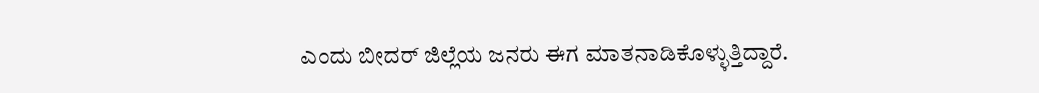ಎಂದು ಬೀದರ್ ಜಿಲ್ಲೆಯ ಜನರು ಈಗ ಮಾತನಾಡಿಕೊಳ್ಳುತ್ತಿದ್ದಾರೆ‌.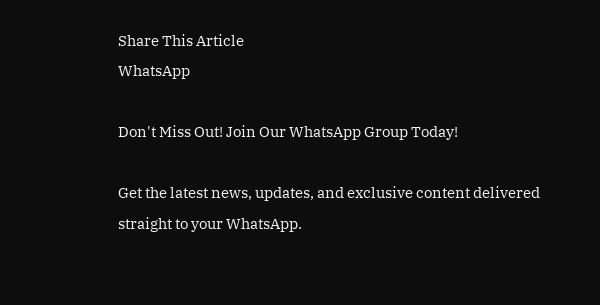Share This Article
WhatsApp

Don't Miss Out! Join Our WhatsApp Group Today!

Get the latest news, updates, and exclusive content delivered straight to your WhatsApp.